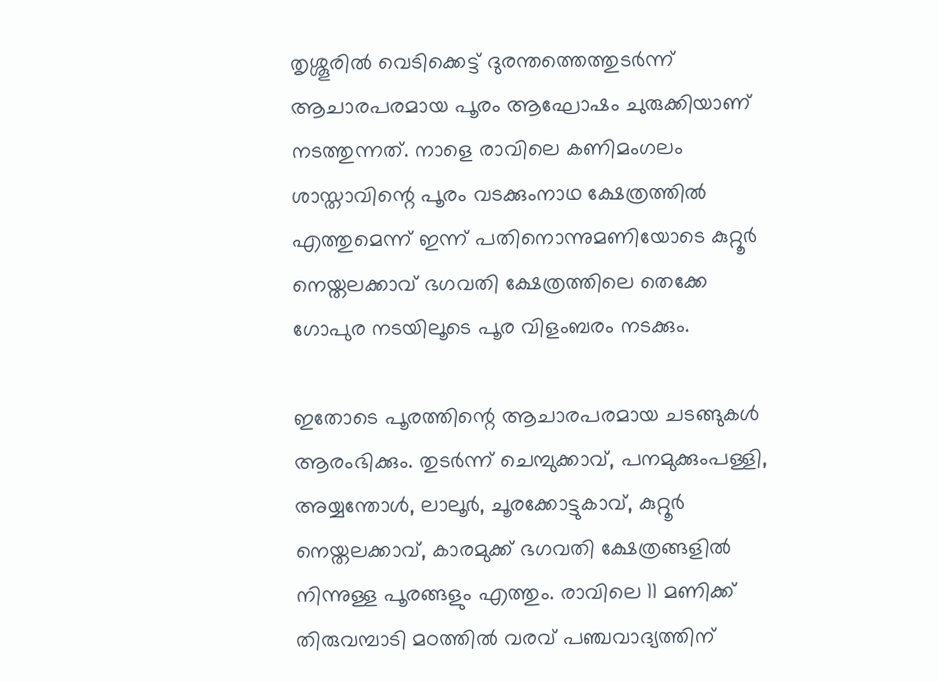തൃശ്ശൂരിൽ വെടിക്കെട്ട് ദുരന്തത്തെത്തുടർന്ന് ആചാരപരമായ പൂരം ആഘോഷം ചുരുക്കിയാണ് നടത്തുന്നത്. നാളെ രാവിലെ കണിമംഗലം ശാസ്താവിന്റെ പൂരം വടക്കുംനാഥ ക്ഷേത്രത്തിൽ എത്തുമെന്ന് ഇന്ന് പതിനൊന്നുമണിയോടെ കുറ്റൂർ നെയ്തലക്കാവ് ഭഗവതി ക്ഷേത്രത്തിലെ തെക്കേ ഗോപുര നടയിലൂടെ പൂര വിളംബരം നടക്കും.

ഇതോടെ പൂരത്തിന്റെ ആചാരപരമായ ചടങ്ങുകൾ ആരംഭിക്കും. തുടർന്ന് ചെമ്പുക്കാവ്, പനമുക്കുംപള്ളി, അയ്യന്തോൾ, ലാലൂർ, ചൂരക്കോട്ടുകാവ്, കുറ്റൂർ നെയ്തലക്കാവ്, കാരമുക്ക് ഭഗവതി ക്ഷേത്രങ്ങളിൽ നിന്നുള്ള പൂരങ്ങളും എത്തും. രാവിലെ 11 മണിക്ക് തിരുവമ്പാടി മഠത്തില്‍ വരവ് പഞ്ചവാദ്യത്തിന്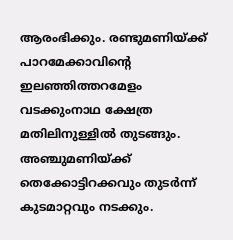ആരംഭിക്കും. രണ്ടുമണിയ്ക്ക് പാറമേക്കാവിന്റെ ഇലഞ്ഞിത്തറമേളം വടക്കുംനാഥ ക്ഷേത്ര മതിലിനുള്ളിൽ തുടങ്ങും. അഞ്ചുമണിയ്ക്ക് തെക്കോട്ടിറക്കവും തുടർന്ന് കുടമാറ്റവും നടക്കും.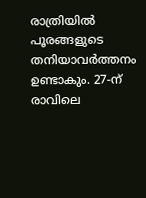രാത്രിയിൽ പൂരങ്ങളുടെ തനിയാവര്‍ത്തനം ഉണ്ടാകും. 27-ന് രാവിലെ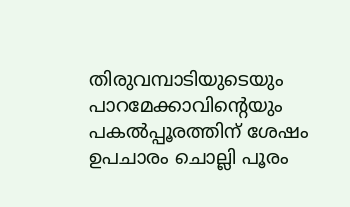തിരുവമ്പാടിയുടെയും പാറമേക്കാവിന്റെയും പകല്‍പ്പൂരത്തിന് ശേഷം ഉപചാരം ചൊല്ലി പൂരം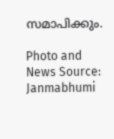സമാപിക്കും.

Photo and News Source: Janmabhumi